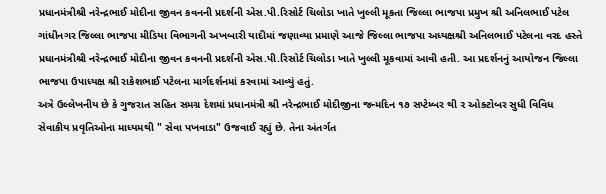પ્રધાનમંત્રીશ્રી નરેન્દ્રભાઈ મોદીના જીવન કવનની પ્રદર્શની એસ.પી.રિસોર્ટ ચિલોડા ખાતે ખુલ્લી મૂકતા જિલ્લા ભાજપા પ્રમુખ શ્રી અનિલભાઈ પટેલ
ગાંધીનગર જિલ્લા ભાજપા મીડિયા વિભાગની અખબારી યાદીમાં જણાવ્યા પ્રમાણે આજે જિલ્લા ભાજપા અધ્યક્ષશ્રી અનિલભાઈ પટેલના વરદ હસ્તે પ્રધાનમંત્રીશ્રી નરેન્દ્રભાઈ મોદીના જીવન કવનની પ્રદર્શની એસ.પી.રિસોર્ટ ચિલોડા ખાતે ખુલ્લી મૂકવામાં આવી હતી. આ પ્રદર્શનનું આયોજન જિલ્લા ભાજપા ઉપાધ્યક્ષ શ્રી રાકેશભાઈ પટેલના માર્ગદર્શનમાં કરવામાં આવ્યું હતું.
અત્રે ઉલ્લેખનીય છે કે ગુજરાત સહિત સમગ્ર દેશમાં પ્રધાનમંત્રી શ્રી નરેન્દ્રભાઈ મોદીજીના જન્મદિન ૧૭ સપ્ટેમ્બર થી ૨ ઓક્ટોબર સુધી વિવિધ સેવાકીય પ્રવૃતિઓના માધ્યમથી " સેવા પખવાડા" ઉજવાઈ રહ્યું છે. તેના અંતર્ગત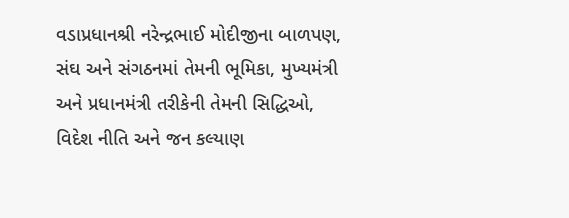વડાપ્રધાનશ્રી નરેન્દ્રભાઈ મોદીજીના બાળપણ, સંઘ અને સંગઠનમાં તેમની ભૂમિકા, મુખ્યમંત્રી અને પ્રધાનમંત્રી તરીકેની તેમની સિદ્ધિઓ, વિદેશ નીતિ અને જન કલ્યાણ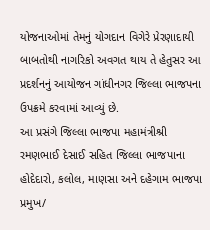યોજનાઓમાં તેમનું યોગદાન વિગેરે પ્રેરણાદાયી બાબતોથી નાગરિકો અવગત થાય તે હેતુસર આ પ્રદર્શનનું આયોજન ગાંધીનગર જિલ્લા ભાજપના ઉપક્રમે કરવામાં આવ્યું છે.
આ પ્રસંગે જિલ્લા ભાજપા મહામંત્રીશ્રી રમણભાઈ દેસાઈ સહિત જિલ્લા ભાજપાના હોદેદારો, કલોલ, માણસા અને દહેગામ ભાજપા પ્રમુખ/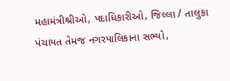મહામંત્રીશ્રીઓ, પદાધિકારીઓ, જિલ્લા / તાલુકા પંચાયત તેમજ નગરપાલિકાના સભ્યો,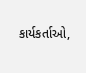કાર્યકર્તાઓ,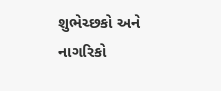શુભેચ્છકો અને નાગરિકો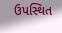ઉપસ્થિત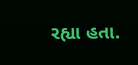રહ્યા હતા.